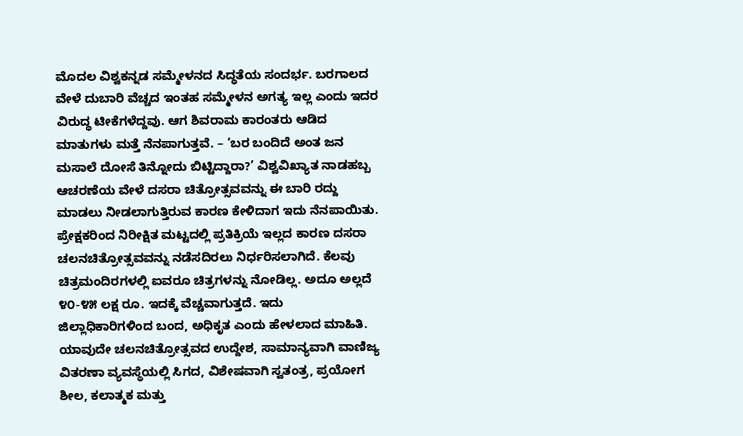ಮೊದಲ ವಿಶ್ವಕನ್ನಡ ಸಮ್ಮೇಳನದ ಸಿದ್ಧತೆಯ ಸಂದರ್ಭ. ಬರಗಾಲದ ವೇಳೆ ದುಬಾರಿ ವೆಚ್ಚದ ಇಂತಹ ಸಮ್ಮೇಳನ ಅಗತ್ಯ ಇಲ್ಲ ಎಂದು ಇದರ ವಿರುದ್ಧ ಟೀಕೆಗಳೆದ್ದವು. ಆಗ ಶಿವರಾಮ ಕಾರಂತರು ಆಡಿದ ಮಾತುಗಳು ಮತ್ತೆ ನೆನಪಾಗುತ್ತವೆ. – ‘ಬರ ಬಂದಿದೆ ಅಂತ ಜನ ಮಸಾಲೆ ದೋಸೆ ತಿನ್ನೋದು ಬಿಟ್ಟಿದ್ದಾರಾ?’ ವಿಶ್ವವಿಖ್ಯಾತ ನಾಡಹಬ್ಬ ಆಚರಣೆಯ ವೇಳೆ ದಸರಾ ಚಿತ್ರೋತ್ಸವವನ್ನು ಈ ಬಾರಿ ರದ್ದು ಮಾಡಲು ನೀಡಲಾಗುತ್ತಿರುವ ಕಾರಣ ಕೇಳಿದಾಗ ಇದು ನೆನಪಾಯಿತು.
ಪ್ರೇಕ್ಷಕರಿಂದ ನಿರೀಕ್ಷಿತ ಮಟ್ಟದಲ್ಲಿ ಪ್ರತಿಕ್ರಿಯೆ ಇಲ್ಲದ ಕಾರಣ ದಸರಾ ಚಲನಚಿತ್ರೋತ್ಸವವನ್ನು ನಡೆಸದಿರಲು ನಿರ್ಧರಿಸಲಾಗಿದೆ. ಕೆಲವು ಚಿತ್ರಮಂದಿರಗಳಲ್ಲಿ ಐವರೂ ಚಿತ್ರಗಳನ್ನು ನೋಡಿಲ್ಲ. ಅದೂ ಅಲ್ಲದೆ ೪೦-೪೫ ಲಕ್ಷ ರೂ. ಇದಕ್ಕೆ ವೆಚ್ಚವಾಗುತ್ತದೆ. ಇದು ಜಿಲ್ಲಾಧಿಕಾರಿಗಳಿಂದ ಬಂದ, ಅಧಿಕೃತ ಎಂದು ಹೇಳಲಾದ ಮಾಹಿತಿ.
ಯಾವುದೇ ಚಲನಚಿತ್ರೋತ್ಸವದ ಉದ್ದೇಶ, ಸಾಮಾನ್ಯವಾಗಿ ವಾಣಿಜ್ಯ ವಿತರಣಾ ವ್ಯವಸ್ಥೆಯಲ್ಲಿ ಸಿಗದ, ವಿಶೇಷವಾಗಿ ಸ್ವತಂತ್ರ, ಪ್ರಯೋಗ ಶೀಲ, ಕಲಾತ್ಮಕ ಮತ್ತು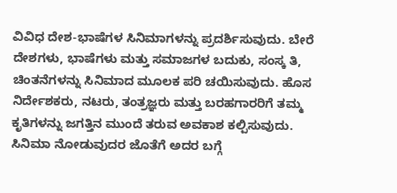ವಿವಿಧ ದೇಶ-ಭಾಷೆಗಳ ಸಿನಿಮಾಗಳನ್ನು ಪ್ರದರ್ಶಿಸುವುದು. ಬೇರೆ ದೇಶಗಳು, ಭಾಷೆಗಳು ಮತ್ತು ಸಮಾಜಗಳ ಬದುಕು, ಸಂಸ್ಕ ತಿ, ಚಿಂತನೆಗಳನ್ನು ಸಿನಿಮಾದ ಮೂಲಕ ಪರಿ ಚಯಿಸುವುದು. ಹೊಸ ನಿರ್ದೇಶಕರು, ನಟರು, ತಂತ್ರಜ್ಞರು ಮತ್ತು ಬರಹಗಾರರಿಗೆ ತಮ್ಮ ಕೃತಿಗಳನ್ನು ಜಗತ್ತಿನ ಮುಂದೆ ತರುವ ಅವಕಾಶ ಕಲ್ಪಿಸುವುದು. ಸಿನಿಮಾ ನೋಡುವುದರ ಜೊತೆಗೆ ಅದರ ಬಗ್ಗೆ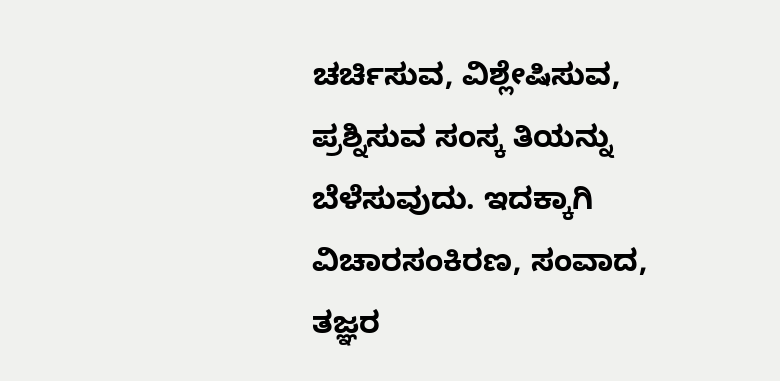ಚರ್ಚಿಸುವ, ವಿಶ್ಲೇಷಿಸುವ, ಪ್ರಶ್ನಿಸುವ ಸಂಸ್ಕ ತಿಯನ್ನು ಬೆಳೆಸುವುದು. ಇದಕ್ಕಾಗಿ ವಿಚಾರಸಂಕಿರಣ, ಸಂವಾದ, ತಜ್ಞರ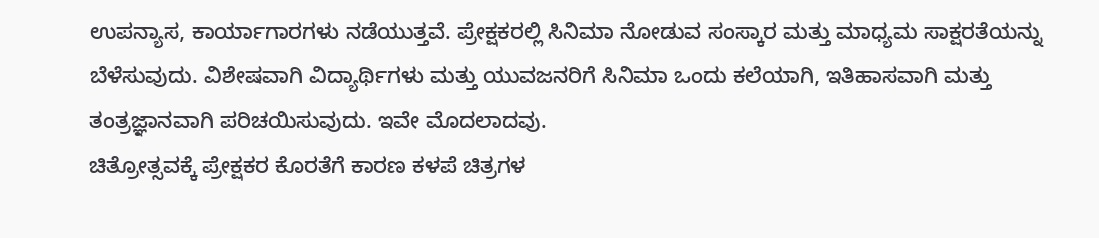ಉಪನ್ಯಾಸ, ಕಾರ್ಯಾಗಾರಗಳು ನಡೆಯುತ್ತವೆ. ಪ್ರೇಕ್ಷಕರಲ್ಲಿ ಸಿನಿಮಾ ನೋಡುವ ಸಂಸ್ಕಾರ ಮತ್ತು ಮಾಧ್ಯಮ ಸಾಕ್ಷರತೆಯನ್ನು ಬೆಳೆಸುವುದು. ವಿಶೇಷವಾಗಿ ವಿದ್ಯಾರ್ಥಿಗಳು ಮತ್ತು ಯುವಜನರಿಗೆ ಸಿನಿಮಾ ಒಂದು ಕಲೆಯಾಗಿ, ಇತಿಹಾಸವಾಗಿ ಮತ್ತು ತಂತ್ರಜ್ಞಾನವಾಗಿ ಪರಿಚಯಿಸುವುದು. ಇವೇ ಮೊದಲಾದವು.
ಚಿತ್ರೋತ್ಸವಕ್ಕೆ ಪ್ರೇಕ್ಷಕರ ಕೊರತೆಗೆ ಕಾರಣ ಕಳಪೆ ಚಿತ್ರಗಳ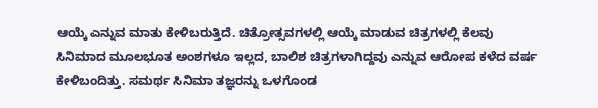ಆಯ್ಕೆ ಎನ್ನುವ ಮಾತು ಕೇಳಿಬರುತ್ತಿದೆ. ಚಿತ್ರೋತ್ಸವಗಳಲ್ಲಿ ಆಯ್ಕೆ ಮಾಡುವ ಚಿತ್ರಗಳಲ್ಲಿ ಕೆಲವು ಸಿನಿಮಾದ ಮೂಲಭೂತ ಅಂಶಗಳೂ ಇಲ್ಲದ, ಬಾಲಿಶ ಚಿತ್ರಗಳಾಗಿದ್ದವು ಎನ್ನುವ ಆರೋಪ ಕಳೆದ ವರ್ಷ ಕೇಳಿಬಂದಿತ್ತು. ಸಮರ್ಥ ಸಿನಿಮಾ ತಜ್ಞರನ್ನು ಒಳಗೊಂಡ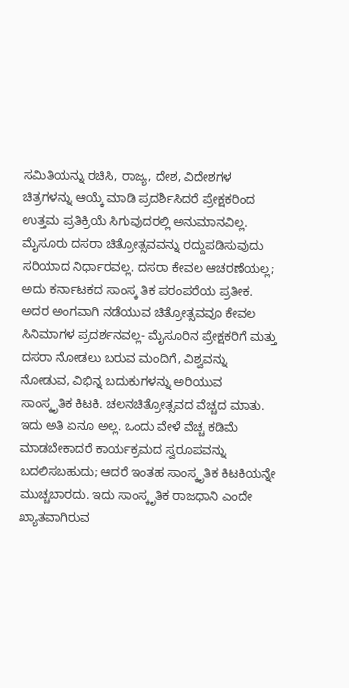ಸಮಿತಿಯನ್ನು ರಚಿಸಿ, ರಾಜ್ಯ, ದೇಶ, ವಿದೇಶಗಳ ಚಿತ್ರಗಳನ್ನು ಆಯ್ಕೆ ಮಾಡಿ ಪ್ರದರ್ಶಿಸಿದರೆ ಪ್ರೇಕ್ಷಕರಿಂದ ಉತ್ತಮ ಪ್ರತಿಕ್ರಿಯೆ ಸಿಗುವುದರಲ್ಲಿ ಅನುಮಾನವಿಲ್ಲ.
ಮೈಸೂರು ದಸರಾ ಚಿತ್ರೋತ್ಸವವನ್ನು ರದ್ದುಪಡಿಸುವುದು ಸರಿಯಾದ ನಿರ್ಧಾರವಲ್ಲ. ದಸರಾ ಕೇವಲ ಆಚರಣೆಯಲ್ಲ; ಅದು ಕರ್ನಾಟಕದ ಸಾಂಸ್ಕ ತಿಕ ಪರಂಪರೆಯ ಪ್ರತೀಕ. ಅದರ ಅಂಗವಾಗಿ ನಡೆಯುವ ಚಿತ್ರೋತ್ಸವವೂ ಕೇವಲ ಸಿನಿಮಾಗಳ ಪ್ರದರ್ಶನವಲ್ಲ- ಮೈಸೂರಿನ ಪ್ರೇಕ್ಷಕರಿಗೆ ಮತ್ತು ದಸರಾ ನೋಡಲು ಬರುವ ಮಂದಿಗೆ, ವಿಶ್ವವನ್ನು ನೋಡುವ, ವಿಭಿನ್ನ ಬದುಕುಗಳನ್ನು ಅರಿಯುವ ಸಾಂಸ್ಕೃತಿಕ ಕಿಟಕಿ. ಚಲನಚಿತ್ರೋತ್ಸವದ ವೆಚ್ಚದ ಮಾತು. ಇದು ಅತಿ ಏನೂ ಅಲ್ಲ. ಒಂದು ವೇಳೆ ವೆಚ್ಚ ಕಡಿಮೆ ಮಾಡಬೇಕಾದರೆ ಕಾರ್ಯಕ್ರಮದ ಸ್ವರೂಪವನ್ನು ಬದಲಿಸಬಹುದು; ಆದರೆ ಇಂತಹ ಸಾಂಸ್ಕೃತಿಕ ಕಿಟಕಿಯನ್ನೇ ಮುಚ್ಚಬಾರದು. ಇದು ಸಾಂಸ್ಕೃತಿಕ ರಾಜಧಾನಿ ಎಂದೇ ಖ್ಯಾತವಾಗಿರುವ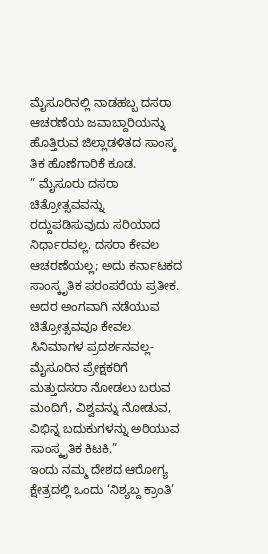ಮೈಸೂರಿನಲ್ಲಿ ನಾಡಹಬ್ಬ ದಸರಾ ಆಚರಣೆಯ ಜವಾಬ್ದಾರಿಯನ್ನು ಹೊತ್ತಿರುವ ಜಿಲ್ಲಾಡಳಿತದ ಸಾಂಸ್ಕ ತಿಕ ಹೊಣೆಗಾರಿಕೆ ಕೂಡ.
” ಮೈಸೂರು ದಸರಾ ಚಿತ್ರೋತ್ಸವವನ್ನು ರದ್ದುಪಡಿಸುವುದು ಸರಿಯಾದ ನಿರ್ಧಾರವಲ್ಲ. ದಸರಾ ಕೇವಲ ಆಚರಣೆಯಲ್ಲ; ಅದು ಕರ್ನಾಟಕದ ಸಾಂಸ್ಕೃತಿಕ ಪರಂಪರೆಯ ಪ್ರತೀಕ. ಅದರ ಅಂಗವಾಗಿ ನಡೆಯುವ ಚಿತ್ರೋತ್ಸವವೂ ಕೇವಲ ಸಿನಿಮಾಗಳ ಪ್ರದರ್ಶನವಲ್ಲ- ಮೈಸೂರಿನ ಪ್ರೇಕ್ಷಕರಿಗೆ ಮತ್ತುದಸರಾ ನೋಡಲು ಬರುವ ಮಂದಿಗೆ, ವಿಶ್ವವನ್ನು ನೋಡುವ, ವಿಭಿನ್ನ ಬದುಕುಗಳನ್ನು ಅರಿಯುವ ಸಾಂಸ್ಕೃತಿಕ ಕಿಟಕಿ.”
ಇಂದು ನಮ್ಮ ದೇಶದ ಆರೋಗ್ಯ ಕ್ಷೇತ್ರದಲ್ಲಿ ಒಂದು ‘ನಿಶ್ಯಬ್ದ ಕ್ರಾಂತಿ’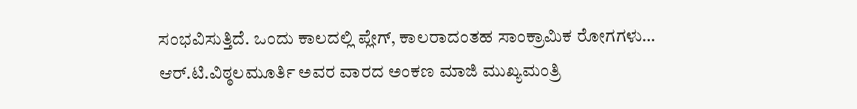ಸಂಭವಿಸುತ್ತಿದೆ. ಒಂದು ಕಾಲದಲ್ಲಿ ಪ್ಲೇಗ್, ಕಾಲರಾದಂತಹ ಸಾಂಕ್ರಾಮಿಕ ರೋಗಗಳು…
ಆರ್.ಟಿ.ವಿಠ್ಠಲಮೂರ್ತಿ ಅವರ ವಾರದ ಅಂಕಣ ಮಾಜಿ ಮುಖ್ಯಮಂತ್ರಿ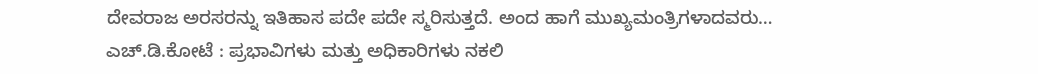ದೇವರಾಜ ಅರಸರನ್ನು ಇತಿಹಾಸ ಪದೇ ಪದೇ ಸ್ಮರಿಸುತ್ತದೆ. ಅಂದ ಹಾಗೆ ಮುಖ್ಯಮಂತ್ರಿಗಳಾದವರು…
ಎಚ್.ಡಿ.ಕೋಟೆ : ಪ್ರಭಾವಿಗಳು ಮತ್ತು ಅಧಿಕಾರಿಗಳು ನಕಲಿ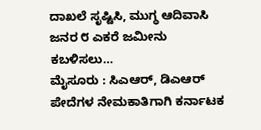ದಾಖಲೆ ಸೃಷ್ಟಿಸಿ, ಮುಗ್ಧ ಆದಿವಾಸಿ ಜನರ ೮ ಎಕರೆ ಜಮೀನು ಕಬಳಿಸಲು…
ಮೈಸೂರು : ಸಿಎಆರ್, ಡಿಎಆರ್ ಪೇದೆಗಳ ನೇಮಕಾತಿಗಾಗಿ ಕರ್ನಾಟಕ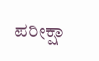ಪರೀಕ್ಷಾ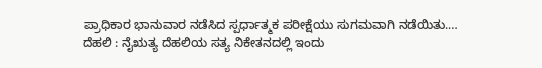ಪ್ರಾಧಿಕಾರ ಭಾನುವಾರ ನಡೆಸಿದ ಸ್ಪರ್ಧಾತ್ಮಕ ಪರೀಕ್ಷೆಯು ಸುಗಮವಾಗಿ ನಡೆಯಿತು.…
ದೆಹಲಿ : ನೈಋತ್ಯ ದೆಹಲಿಯ ಸತ್ಯ ನಿಕೇತನದಲ್ಲಿ ಇಂದು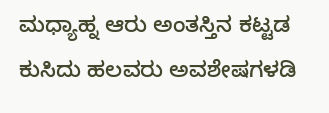ಮಧ್ಯಾಹ್ನ ಆರು ಅಂತಸ್ತಿನ ಕಟ್ಟಡ ಕುಸಿದು ಹಲವರು ಅವಶೇಷಗಳಡಿ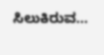ಸಿಲುಕಿರುವ…